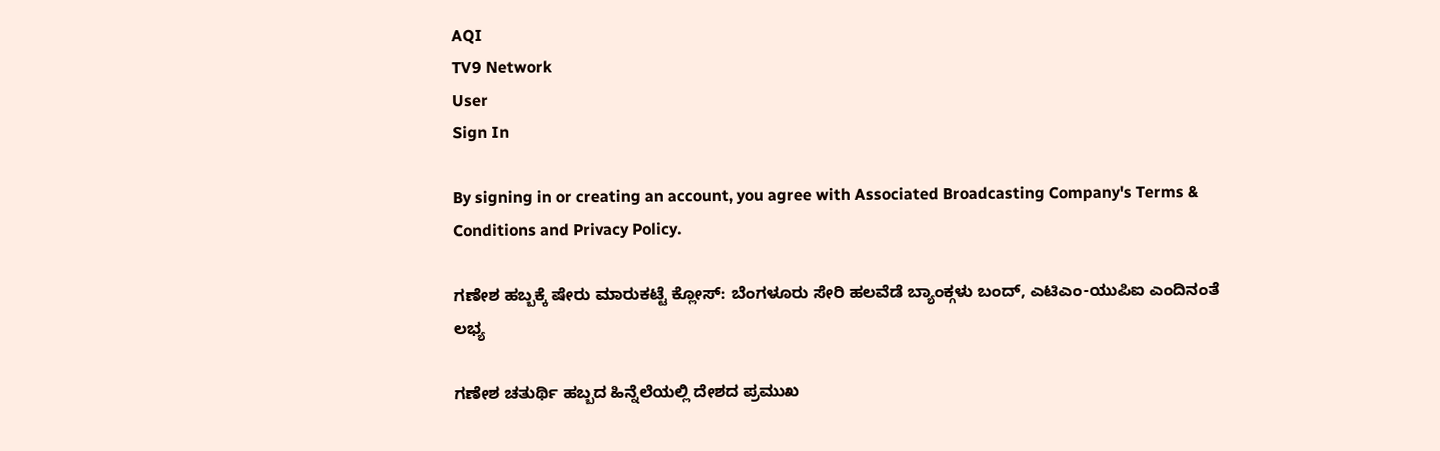AQI
TV9 Network
User
Sign In

By signing in or creating an account, you agree with Associated Broadcasting Company's Terms & Conditions and Privacy Policy.

ಗಣೇಶ ಹಬ್ಬಕ್ಕೆ ಷೇರು ಮಾರುಕಟ್ಟೆ ಕ್ಲೋಸ್: ಬೆಂಗಳೂರು ಸೇರಿ ಹಲವೆಡೆ ಬ್ಯಾಂಕ್ಗಳು ಬಂದ್, ಎಟಿಎಂ-ಯುಪಿಐ ಎಂದಿನಂತೆ ಲಭ್ಯ

ಗಣೇಶ ಚತುರ್ಥಿ ಹಬ್ಬದ ಹಿನ್ನೆಲೆಯಲ್ಲಿ ದೇಶದ ಪ್ರಮುಖ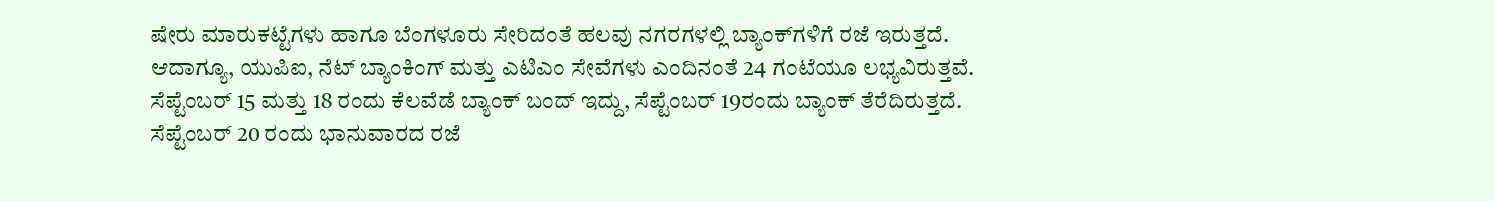ಷೇರು ಮಾರುಕಟ್ಟೆಗಳು ಹಾಗೂ ಬೆಂಗಳೂರು ಸೇರಿದಂತೆ ಹಲವು ನಗರಗಳಲ್ಲಿ ಬ್ಯಾಂಕ್‌ಗಳಿಗೆ ರಜೆ ಇರುತ್ತದೆ. ಆದಾಗ್ಯೂ, ಯುಪಿಐ, ನೆಟ್ ಬ್ಯಾಂಕಿಂಗ್ ಮತ್ತು ಎಟಿಎಂ ಸೇವೆಗಳು ಎಂದಿನಂತೆ 24 ಗಂಟೆಯೂ ಲಭ್ಯವಿರುತ್ತವೆ. ಸೆಪ್ಟೆಂಬರ್ 15 ಮತ್ತು 18 ರಂದು ಕೆಲವೆಡೆ ಬ್ಯಾಂಕ್ ಬಂದ್ ಇದ್ದು, ಸೆಪ್ಟೆಂಬರ್ 19ರಂದು ಬ್ಯಾಂಕ್ ತೆರೆದಿರುತ್ತದೆ. ಸೆಪ್ಟೆಂಬರ್ 20 ರಂದು ಭಾನುವಾರದ ರಜೆ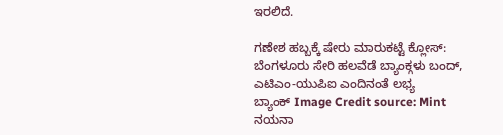ಇರಲಿದೆ.

ಗಣೇಶ ಹಬ್ಬಕ್ಕೆ ಷೇರು ಮಾರುಕಟ್ಟೆ ಕ್ಲೋಸ್: ಬೆಂಗಳೂರು ಸೇರಿ ಹಲವೆಡೆ ಬ್ಯಾಂಕ್ಗಳು ಬಂದ್, ಎಟಿಎಂ-ಯುಪಿಐ ಎಂದಿನಂತೆ ಲಭ್ಯ
ಬ್ಯಾಂಕ್ Image Credit source: Mint
ನಯನಾ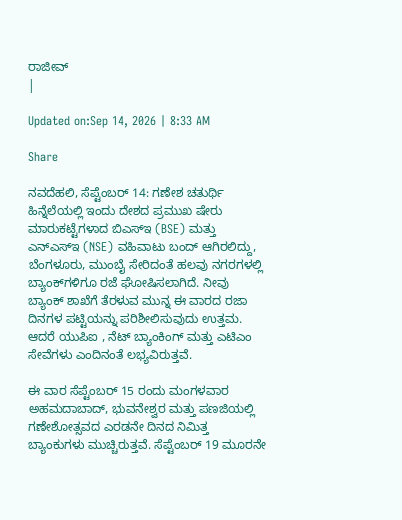ರಾಜೀವ್
|

Updated on:Sep 14, 2026 | 8:33 AM

Share

ನವದೆಹಲಿ, ಸೆಪ್ಟೆಂಬರ್ 14: ಗಣೇಶ ಚತುರ್ಥಿ ಹಿನ್ನೆಲೆಯಲ್ಲಿ ಇಂದು ದೇಶದ ಪ್ರಮುಖ ಷೇರು ಮಾರುಕಟ್ಟೆಗಳಾದ ಬಿಎಸ್‌ಇ (BSE) ಮತ್ತು ಎನ್‌ಎಸ್‌ಇ (NSE) ವಹಿವಾಟು ಬಂದ್ ಆಗಿರಲಿದ್ದು, ಬೆಂಗಳೂರು, ಮುಂಬೈ ಸೇರಿದಂತೆ ಹಲವು ನಗರಗಳಲ್ಲಿ ಬ್ಯಾಂಕ್‌ಗಳಿಗೂ ರಜೆ ಘೋಷಿಸಲಾಗಿದೆ. ನೀವು ಬ್ಯಾಂಕ್ ಶಾಖೆಗೆ ತೆರಳುವ ಮುನ್ನ ಈ ವಾರದ ರಜಾ ದಿನಗಳ ಪಟ್ಟಿಯನ್ನು ಪರಿಶೀಲಿಸುವುದು ಉತ್ತಮ. ಆದರೆ ಯುಪಿಐ , ನೆಟ್ ಬ್ಯಾಂಕಿಂಗ್ ಮತ್ತು ಎಟಿಎಂ ಸೇವೆಗಳು ಎಂದಿನಂತೆ ಲಭ್ಯವಿರುತ್ತವೆ.

ಈ ವಾರ ಸೆಪ್ಟೆಂಬರ್ 15 ರಂದು ಮಂಗಳವಾರ ಅಹಮದಾಬಾದ್, ಭುವನೇಶ್ವರ ಮತ್ತು ಪಣಜಿಯಲ್ಲಿ ಗಣೇಶೋತ್ಸವದ ಎರಡನೇ ದಿನದ ನಿಮಿತ್ತ ಬ್ಯಾಂಕುಗಳು ಮುಚ್ಚಿರುತ್ತವೆ. ಸೆಪ್ಟೆಂಬರ್ 19 ಮೂರನೇ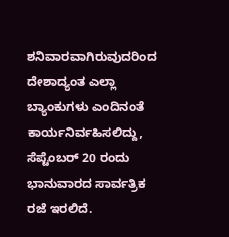ಶನಿವಾರವಾಗಿರುವುದರಿಂದ ದೇಶಾದ್ಯಂತ ಎಲ್ಲಾ ಬ್ಯಾಂಕುಗಳು ಎಂದಿನಂತೆ ಕಾರ್ಯನಿರ್ವಹಿಸಲಿದ್ದು, ಸೆಪ್ಟೆಂಬರ್ 20 ರಂದು ಭಾನುವಾರದ ಸಾರ್ವತ್ರಿಕ ರಜೆ ಇರಲಿದೆ.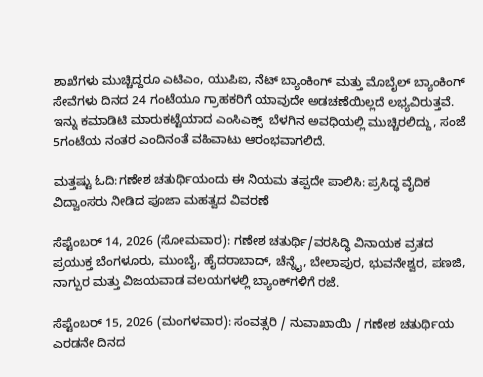ಶಾಖೆಗಳು ಮುಚ್ಚಿದ್ದರೂ ಎಟಿಎಂ, ಯುಪಿಐ, ನೆಟ್ ಬ್ಯಾಂಕಿಂಗ್ ಮತ್ತು ಮೊಬೈಲ್ ಬ್ಯಾಂಕಿಂಗ್ ಸೇವೆಗಳು ದಿನದ 24 ಗಂಟೆಯೂ ಗ್ರಾಹಕರಿಗೆ ಯಾವುದೇ ಅಡಚಣೆಯಿಲ್ಲದೆ ಲಭ್ಯವಿರುತ್ತವೆ. ಇನ್ನು ಕಮಾಡಿಟಿ ಮಾರುಕಟ್ಟೆಯಾದ ಎಂಸಿಎಕ್ಸ್  ಬೆಳಗಿನ ಅವಧಿಯಲ್ಲಿ ಮುಚ್ಚಿರಲಿದ್ದು, ಸಂಜೆ 5ಗಂಟೆಯ ನಂತರ ಎಂದಿನಂತೆ ವಹಿವಾಟು ಆರಂಭವಾಗಲಿದೆ.

ಮತ್ತಷ್ಟು ಓದಿ:ಗಣೇಶ ಚತುರ್ಥಿಯಂದು ಈ ನಿಯಮ ತಪ್ಪದೇ ಪಾಲಿಸಿ: ಪ್ರಸಿದ್ಧ ವೈದಿಕ ವಿದ್ವಾಂಸರು ನೀಡಿದ ಪೂಜಾ ಮಹತ್ವದ ವಿವರಣೆ

ಸೆಪ್ಟೆಂಬರ್ 14, 2026 (ಸೋಮವಾರ): ಗಣೇಶ ಚತುರ್ಥಿ/ವರಸಿದ್ಧಿ ವಿನಾಯಕ ವ್ರತದ ಪ್ರಯುಕ್ತ ಬೆಂಗಳೂರು, ಮುಂಬೈ, ಹೈದರಾಬಾದ್, ಚೆನ್ನೈ, ಬೇಲಾಪುರ, ಭುವನೇಶ್ವರ, ಪಣಜಿ, ನಾಗ್ಪುರ ಮತ್ತು ವಿಜಯವಾಡ ವಲಯಗಳಲ್ಲಿ ಬ್ಯಾಂಕ್‌ಗಳಿಗೆ ರಜೆ.

ಸೆಪ್ಟೆಂಬರ್ 15, 2026 (ಮಂಗಳವಾರ): ಸಂವತ್ಸರಿ / ನುವಾಖಾಯಿ / ಗಣೇಶ ಚತುರ್ಥಿಯ ಎರಡನೇ ದಿನದ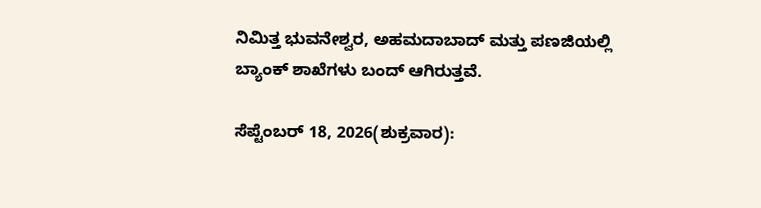ನಿಮಿತ್ತ ಭುವನೇಶ್ವರ, ಅಹಮದಾಬಾದ್ ಮತ್ತು ಪಣಜಿಯಲ್ಲಿ ಬ್ಯಾಂಕ್ ಶಾಖೆಗಳು ಬಂದ್ ಆಗಿರುತ್ತವೆ.

ಸೆಪ್ಟೆಂಬರ್ 18, 2026(ಶುಕ್ರವಾರ):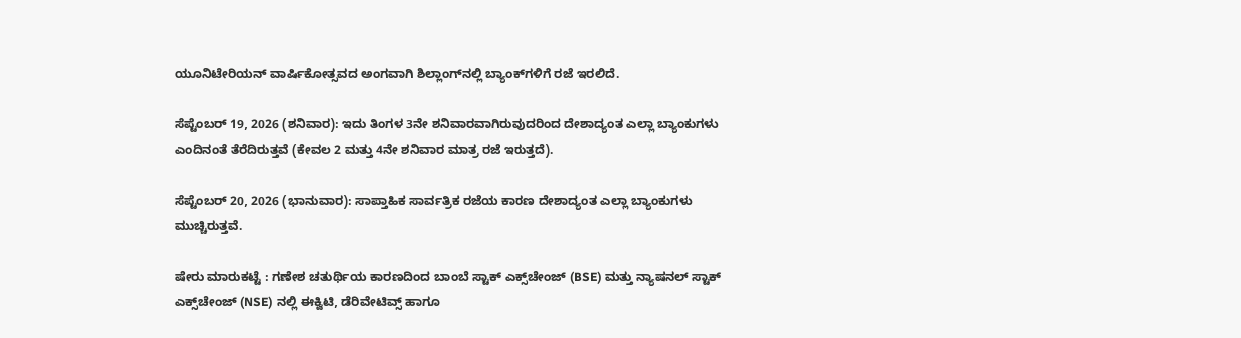ಯೂನಿಟೇರಿಯನ್ ವಾರ್ಷಿಕೋತ್ಸವದ ಅಂಗವಾಗಿ ಶಿಲ್ಲಾಂಗ್‌ನಲ್ಲಿ ಬ್ಯಾಂಕ್‌ಗಳಿಗೆ ರಜೆ ಇರಲಿದೆ.

ಸೆಪ್ಟೆಂಬರ್ 19, 2026 (ಶನಿವಾರ): ಇದು ತಿಂಗಳ 3ನೇ ಶನಿವಾರವಾಗಿರುವುದರಿಂದ ದೇಶಾದ್ಯಂತ ಎಲ್ಲಾ ಬ್ಯಾಂಕುಗಳು ಎಂದಿನಂತೆ ತೆರೆದಿರುತ್ತವೆ (ಕೇವಲ 2 ಮತ್ತು 4ನೇ ಶನಿವಾರ ಮಾತ್ರ ರಜೆ ಇರುತ್ತದೆ).

ಸೆಪ್ಟೆಂಬರ್ 20, 2026 (ಭಾನುವಾರ): ಸಾಪ್ತಾಹಿಕ ಸಾರ್ವತ್ರಿಕ ರಜೆಯ ಕಾರಣ ದೇಶಾದ್ಯಂತ ಎಲ್ಲಾ ಬ್ಯಾಂಕುಗಳು ಮುಚ್ಚಿರುತ್ತವೆ.

ಷೇರು ಮಾರುಕಟ್ಟೆ : ಗಣೇಶ ಚತುರ್ಥಿಯ ಕಾರಣದಿಂದ ಬಾಂಬೆ ಸ್ಟಾಕ್ ಎಕ್ಸ್‌ಚೇಂಜ್ (BSE) ಮತ್ತು ನ್ಯಾಷನಲ್ ಸ್ಟಾಕ್ ಎಕ್ಸ್‌ಚೇಂಜ್ (NSE) ನಲ್ಲಿ ಈಕ್ವಿಟಿ, ಡೆರಿವೇಟಿವ್ಸ್ ಹಾಗೂ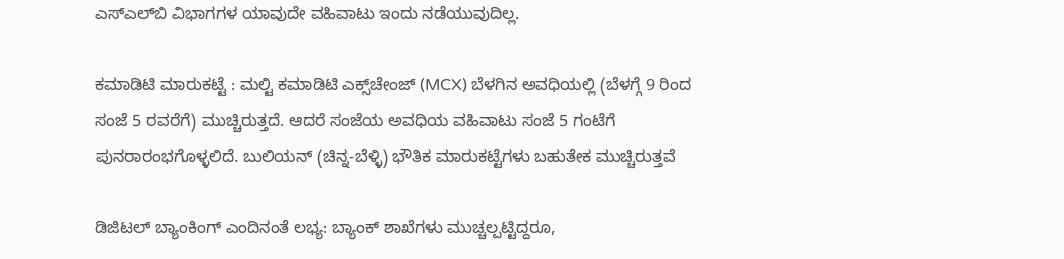ಎಸ್‌ಎಲ್‌ಬಿ ವಿಭಾಗಗಳ ಯಾವುದೇ ವಹಿವಾಟು ಇಂದು ನಡೆಯುವುದಿಲ್ಲ.

ಕಮಾಡಿಟಿ ಮಾರುಕಟ್ಟೆ : ಮಲ್ಟಿ ಕಮಾಡಿಟಿ ಎಕ್ಸ್‌ಚೇಂಜ್ (MCX) ಬೆಳಗಿನ ಅವಧಿಯಲ್ಲಿ (ಬೆಳಗ್ಗೆ 9 ರಿಂದ ಸಂಜೆ 5 ರವರೆಗೆ) ಮುಚ್ಚಿರುತ್ತದೆ. ಆದರೆ ಸಂಜೆಯ ಅವಧಿಯ ವಹಿವಾಟು ಸಂಜೆ 5 ಗಂಟೆಗೆ ಪುನರಾರಂಭಗೊಳ್ಳಲಿದೆ. ಬುಲಿಯನ್ (ಚಿನ್ನ-ಬೆಳ್ಳಿ) ಭೌತಿಕ ಮಾರುಕಟ್ಟೆಗಳು ಬಹುತೇಕ ಮುಚ್ಚಿರುತ್ತವೆ

ಡಿಜಿಟಲ್ ಬ್ಯಾಂಕಿಂಗ್ ಎಂದಿನಂತೆ ಲಭ್ಯ: ಬ್ಯಾಂಕ್ ಶಾಖೆಗಳು ಮುಚ್ಚಲ್ಪಟ್ಟಿದ್ದರೂ,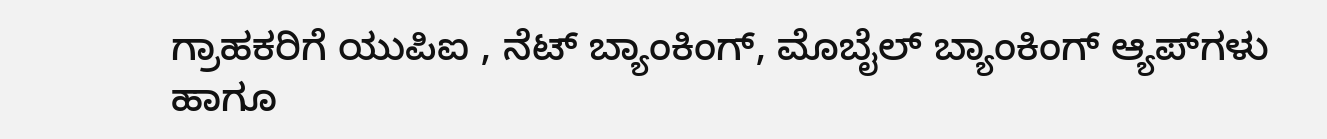ಗ್ರಾಹಕರಿಗೆ ಯುಪಿಐ , ನೆಟ್ ಬ್ಯಾಂಕಿಂಗ್, ಮೊಬೈಲ್ ಬ್ಯಾಂಕಿಂಗ್ ಆ್ಯಪ್‌ಗಳು ಹಾಗೂ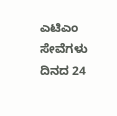ಎಟಿಎಂ ಸೇವೆಗಳು ದಿನದ 24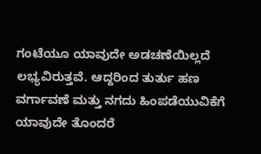ಗಂಟೆಯೂ ಯಾವುದೇ ಅಡಚಣೆಯಿಲ್ಲದೆ ಲಭ್ಯವಿರುತ್ತವೆ. ಆದ್ದರಿಂದ ತುರ್ತು ಹಣ ವರ್ಗಾವಣೆ ಮತ್ತು ನಗದು ಹಿಂಪಡೆಯುವಿಕೆಗೆ ಯಾವುದೇ ತೊಂದರೆ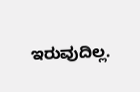ಇರುವುದಿಲ್ಲ.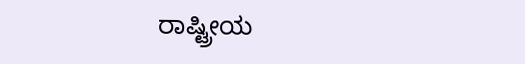ರಾಷ್ಟ್ರೀಯ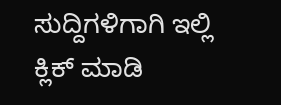ಸುದ್ದಿಗಳಿಗಾಗಿ ಇಲ್ಲಿ ಕ್ಲಿಕ್ ಮಾಡಿ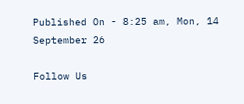Published On - 8:25 am, Mon, 14 September 26

Follow Us